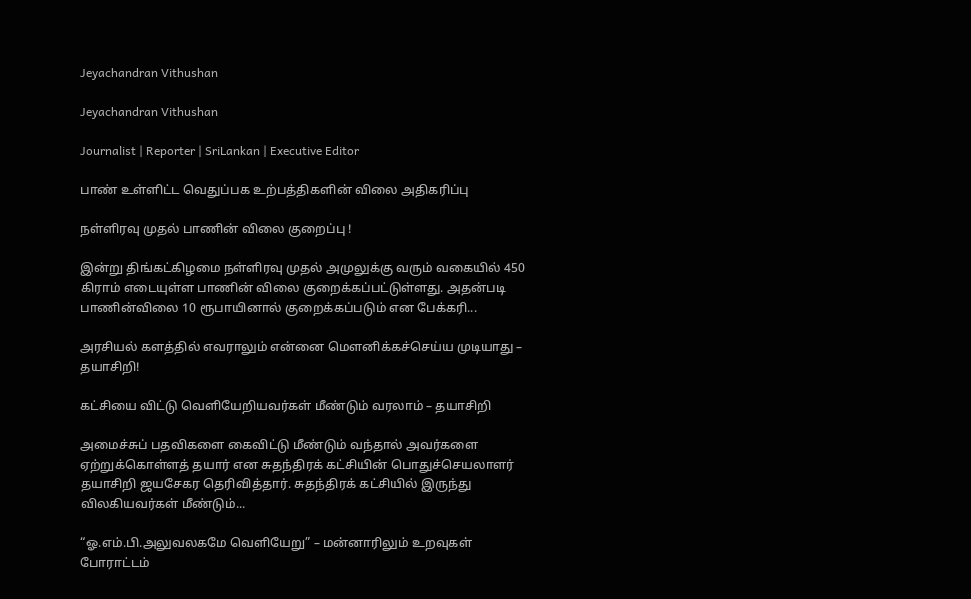Jeyachandran Vithushan

Jeyachandran Vithushan

Journalist | Reporter | SriLankan | Executive Editor

பாண் உள்ளிட்ட வெதுப்பக உற்பத்திகளின் விலை அதிகரிப்பு

நள்ளிரவு முதல் பாணின் விலை குறைப்பு !

இன்று திங்கட்கிழமை நள்ளிரவு முதல் அமுலுக்கு வரும் வகையில் 450 கிராம் எடையுள்ள பாணின் விலை குறைக்கப்பட்டுள்ளது. அதன்படி பாணின்விலை 10 ரூபாயினால் குறைக்கப்படும் என பேக்கரி...

அரசியல் களத்தில் எவராலும் என்னை மௌனிக்கச்செய்ய முடியாது – தயாசிறி!

கட்சியை விட்டு வெளியேறியவர்கள் மீண்டும் வரலாம் – தயாசிறி

அமைச்சுப் பதவிகளை கைவிட்டு மீண்டும் வந்தால் அவர்களை ஏற்றுக்கொள்ளத் தயார் என சுதந்திரக் கட்சியின் பொதுச்செயலாளர் தயாசிறி ஜயசேகர தெரிவித்தார். சுதந்திரக் கட்சியில் இருந்து விலகியவர்கள் மீண்டும்...

“ஓ.எம்.பி.அலுவலகமே வெளியேறு” – மன்னாரிலும் உறவுகள் போராட்டம்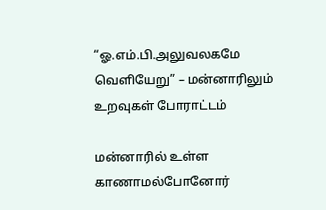“ஓ.எம்.பி.அலுவலகமே வெளியேறு” – மன்னாரிலும் உறவுகள் போராட்டம்

மன்னாரில் உள்ள காணாமல்போனோர்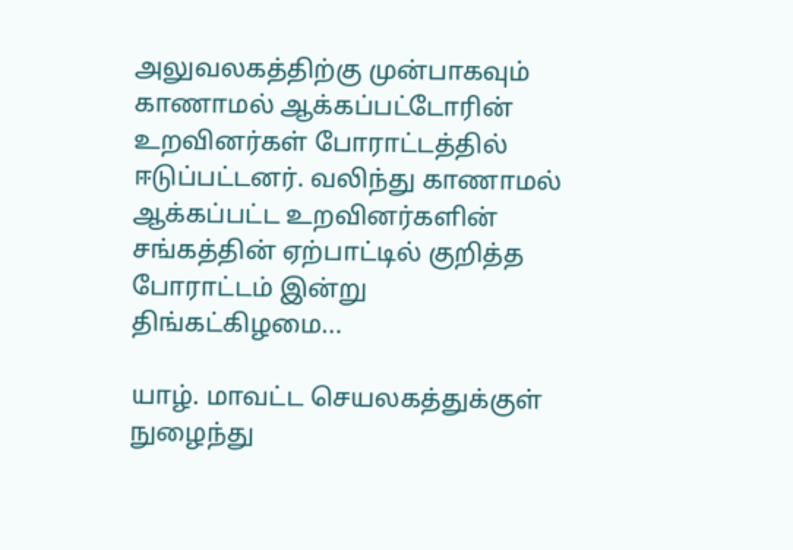அலுவலகத்திற்கு முன்பாகவும் காணாமல் ஆக்கப்பட்டோரின் உறவினர்கள் போராட்டத்தில் ஈடுப்பட்டனர். வலிந்து காணாமல் ஆக்கப்பட்ட உறவினர்களின் சங்கத்தின் ஏற்பாட்டில் குறித்த போராட்டம் இன்று திங்கட்கிழமை...

யாழ். மாவட்ட செயலகத்துக்குள் நுழைந்து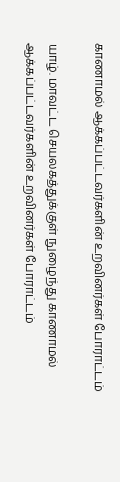காணாமல் ஆக்கப்பட்டவர்களின் உறவினர்கள் போராட்டம்

யாழ். மாவட்ட செயலகத்துக்குள் நுழைந்து காணாமல் ஆக்கப்பட்டவர்களின் உறவினர்கள் போராட்டம்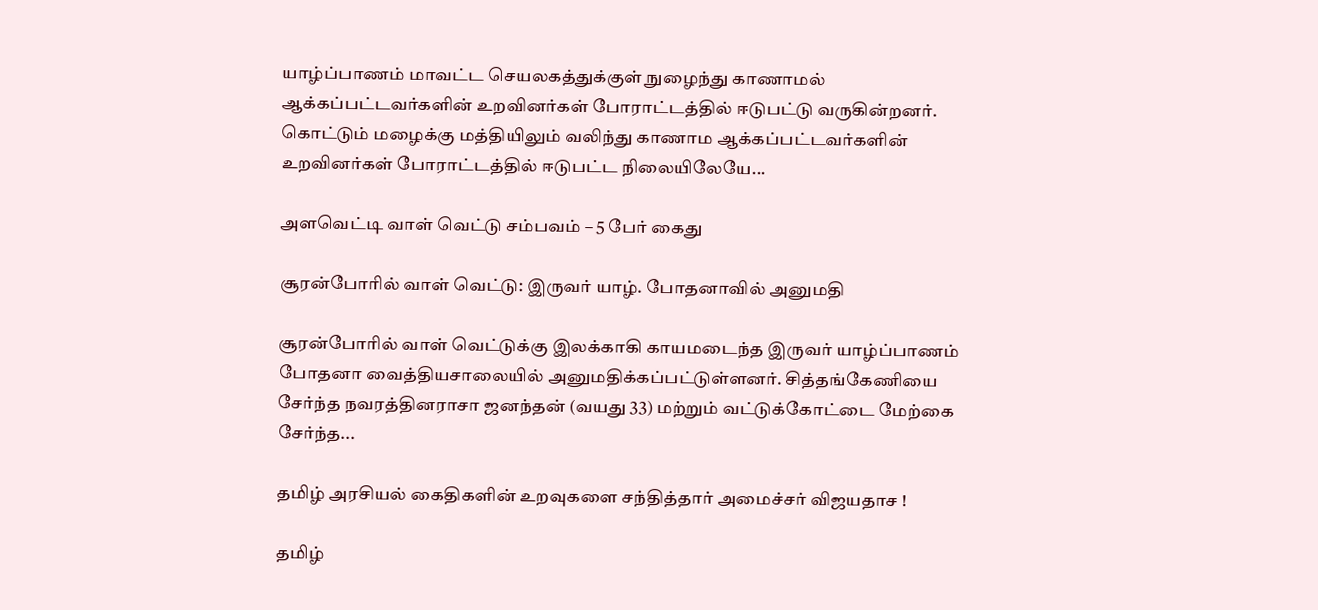யாழ்ப்பாணம் மாவட்ட செயலகத்துக்குள் நுழைந்து காணாமல் ஆக்கப்பட்டவர்களின் உறவினர்கள் போராட்டத்தில் ஈடுபட்டு வருகின்றனர். கொட்டும் மழைக்கு மத்தியிலும் வலிந்து காணாம ஆக்கப்பட்டவர்களின் உறவினர்கள் போராட்டத்தில் ஈடுபட்ட நிலையிலேயே...

அளவெட்டி வாள் வெட்டு சம்பவம் – 5 பேர் கைது

சூரன்போரில் வாள் வெட்டு: இருவர் யாழ். போதனாவில் அனுமதி

சூரன்போரில் வாள் வெட்டுக்கு இலக்காகி காயமடைந்த இருவர் யாழ்ப்பாணம் போதனா வைத்தியசாலையில் அனுமதிக்கப்பட்டுள்ளனர். சித்தங்கேணியை சேர்ந்த நவரத்தினராசா ஜனந்தன் (வயது 33) மற்றும் வட்டுக்கோட்டை மேற்கை சேர்ந்த...

தமிழ் அரசியல் கைதிகளின் உறவுகளை சந்தித்தார் அமைச்சர் விஜயதாச !

தமிழ்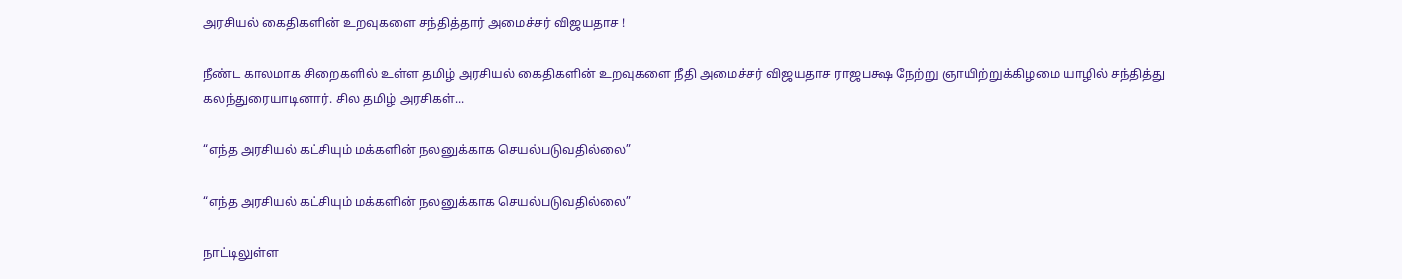அரசியல் கைதிகளின் உறவுகளை சந்தித்தார் அமைச்சர் விஜயதாச !

நீண்ட காலமாக சிறைகளில் உள்ள தமிழ் அரசியல் கைதிகளின் உறவுகளை நீதி அமைச்சர் விஜயதாச ராஜபக்ஷ நேற்று ஞாயிற்றுக்கிழமை யாழில் சந்தித்து கலந்துரையாடினார். சில தமிழ் அரசிகள்...

“எந்த அரசியல் கட்சியும் மக்களின் நலனுக்காக செயல்படுவதில்லை”

“எந்த அரசியல் கட்சியும் மக்களின் நலனுக்காக செயல்படுவதில்லை”

நாட்டிலுள்ள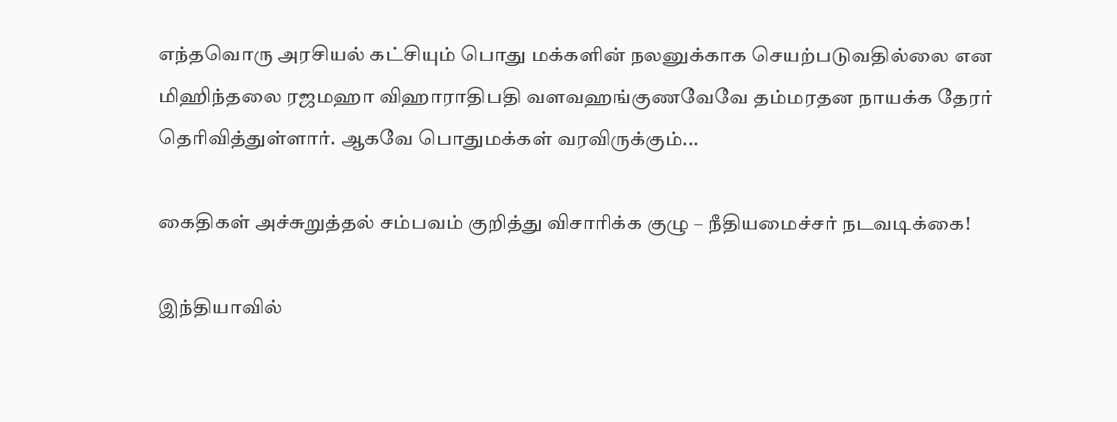எந்தவொரு அரசியல் கட்சியும் பொது மக்களின் நலனுக்காக செயற்படுவதில்லை என மிஹிந்தலை ரஜமஹா விஹாராதிபதி வளவஹங்குணவேவே தம்மரதன நாயக்க தேரர் தெரிவித்துள்ளார். ஆகவே பொதுமக்கள் வரவிருக்கும்...

கைதிகள் அச்சுறுத்தல் சம்பவம் குறித்து விசாரிக்க குழு – நீதியமைச்சர் நடவடிக்கை!

இந்தியாவில்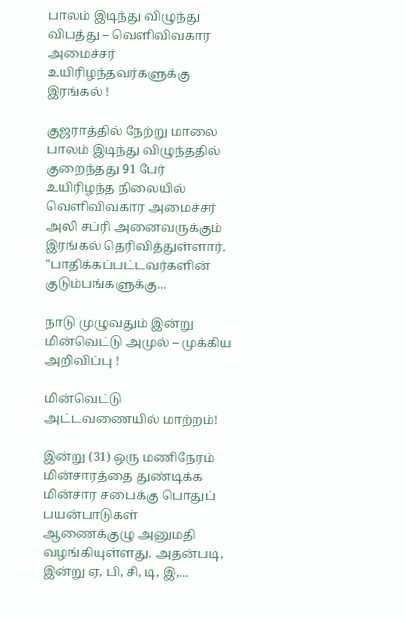பாலம் இடிந்து விழுந்து விபத்து – வெளிவிவகார அமைச்சர் உயிரிழந்தவர்களுக்கு இரங்கல் !

குஜராத்தில் நேற்று மாலை பாலம் இடிந்து விழுந்ததில் குறைந்தது 91 பேர் உயிரிழந்த நிலையில் வெளிவிவகார அமைச்சர் அலி சப்ரி அனைவருக்கும் இரங்கல் தெரிவித்துள்ளார். "பாதிக்கப்பட்டவர்களின் குடும்பங்களுக்கு...

நாடு முழுவதும் இன்று மின்வெட்டு அமுல் – முக்கிய அறிவிப்பு !

மின்வெட்டு அட்டவணையில் மாற்றம்!

இன்று (31) ஒரு மணிநேரம் மின்சாரத்தை துண்டிக்க மின்சார சபைக்கு பொதுப் பயன்பாடுகள் ஆணைக்குழு அனுமதி வழங்கியுள்ளது. அதன்படி, இன்று ஏ, பி, சி, டி, இ,...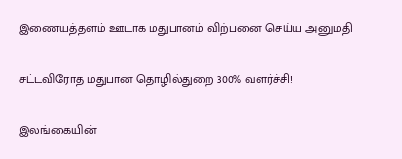இணையத்தளம் ஊடாக மதுபானம் விற்பனை செய்ய அனுமதி

சட்டவிரோத மதுபான தொழில்துறை 300% வளர்ச்சி!

இலங்கையின்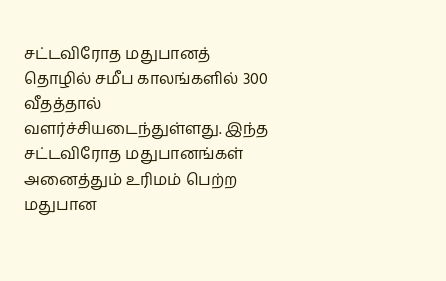சட்டவிரோத மதுபானத் தொழில் சமீப காலங்களில் 300 வீதத்தால் வளர்ச்சியடைந்துள்ளது. இந்த சட்டவிரோத மதுபானங்கள் அனைத்தும் உரிமம் பெற்ற மதுபான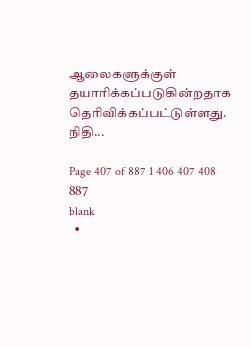ஆலைகளுக்குள் தயாரிக்கப்படுகின்றதாக தெரிவிக்கப்பட்டுள்ளது. நிதி...

Page 407 of 887 1 406 407 408 887
blank
  •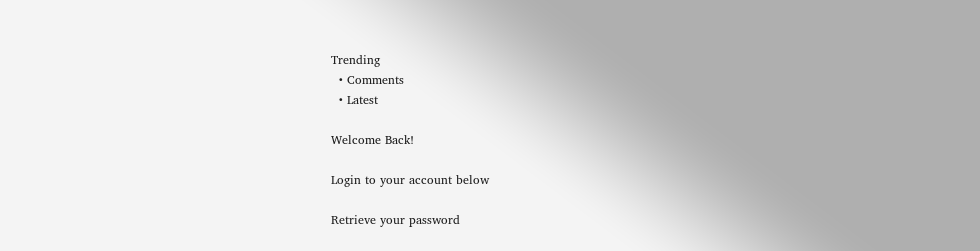Trending
  • Comments
  • Latest

Welcome Back!

Login to your account below

Retrieve your password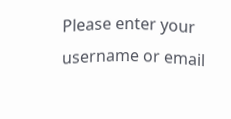Please enter your username or email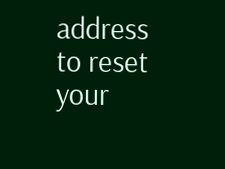address to reset your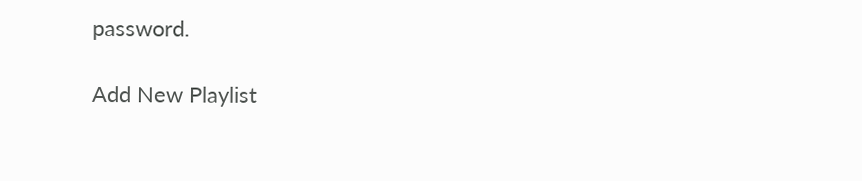password.

Add New Playlist